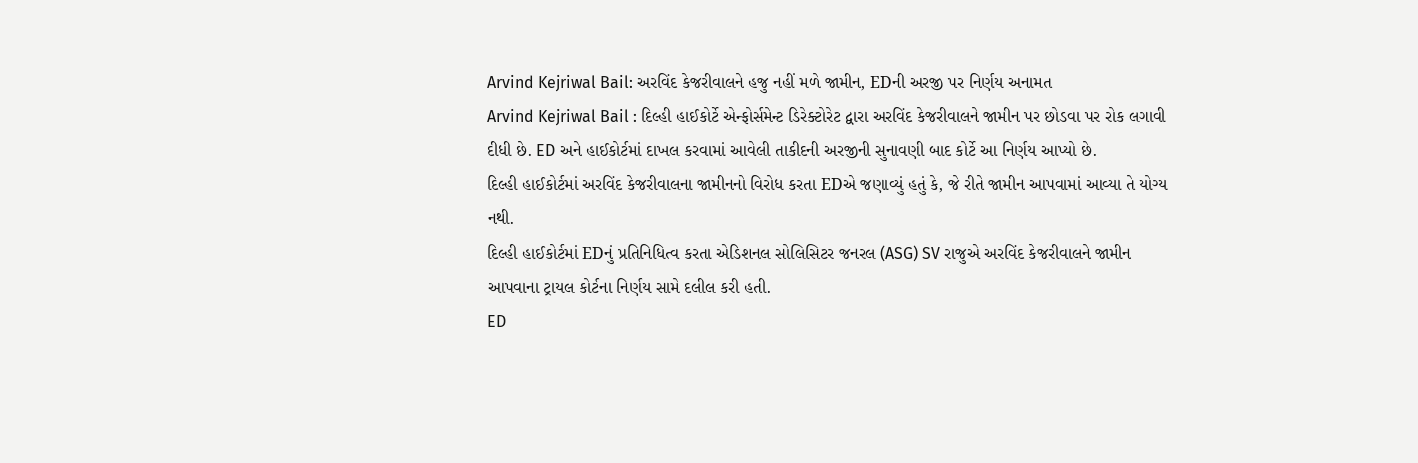Arvind Kejriwal Bail: અરવિંદ કેજરીવાલને હજુ નહીં મળે જામીન, EDની અરજી પર નિર્ણય અનામત
Arvind Kejriwal Bail : દિલ્હી હાઈકોર્ટે એન્ફોર્સમેન્ટ ડિરેક્ટોરેટ દ્વારા અરવિંદ કેજરીવાલને જામીન પર છોડવા પર રોક લગાવી દીધી છે. ED અને હાઈકોર્ટમાં દાખલ કરવામાં આવેલી તાકીદની અરજીની સુનાવણી બાદ કોર્ટે આ નિર્ણય આપ્યો છે.
દિલ્હી હાઈકોર્ટમાં અરવિંદ કેજરીવાલના જામીનનો વિરોધ કરતા EDએ જણાવ્યું હતું કે, જે રીતે જામીન આપવામાં આવ્યા તે યોગ્ય નથી.
દિલ્હી હાઈકોર્ટમાં EDનું પ્રતિનિધિત્વ કરતા એડિશનલ સોલિસિટર જનરલ (ASG) SV રાજુએ અરવિંદ કેજરીવાલને જામીન આપવાના ટ્રાયલ કોર્ટના નિર્ણય સામે દલીલ કરી હતી.
ED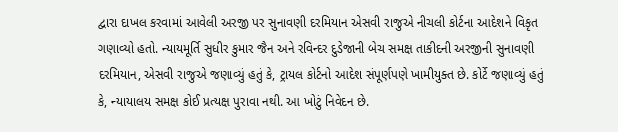દ્વારા દાખલ કરવામાં આવેલી અરજી પર સુનાવણી દરમિયાન એસવી રાજુએ નીચલી કોર્ટના આદેશને વિકૃત ગણાવ્યો હતો. ન્યાયમૂર્તિ સુધીર કુમાર જૈન અને રવિન્દર દુડેજાની બેચ સમક્ષ તાકીદની અરજીની સુનાવણી દરમિયાન, એસવી રાજુએ જણાવ્યું હતું કે, ટ્રાયલ કોર્ટનો આદેશ સંપૂર્ણપણે ખામીયુક્ત છે. કોર્ટે જણાવ્યું હતું કે, ન્યાયાલય સમક્ષ કોઈ પ્રત્યક્ષ પુરાવા નથી. આ ખોટું નિવેદન છે.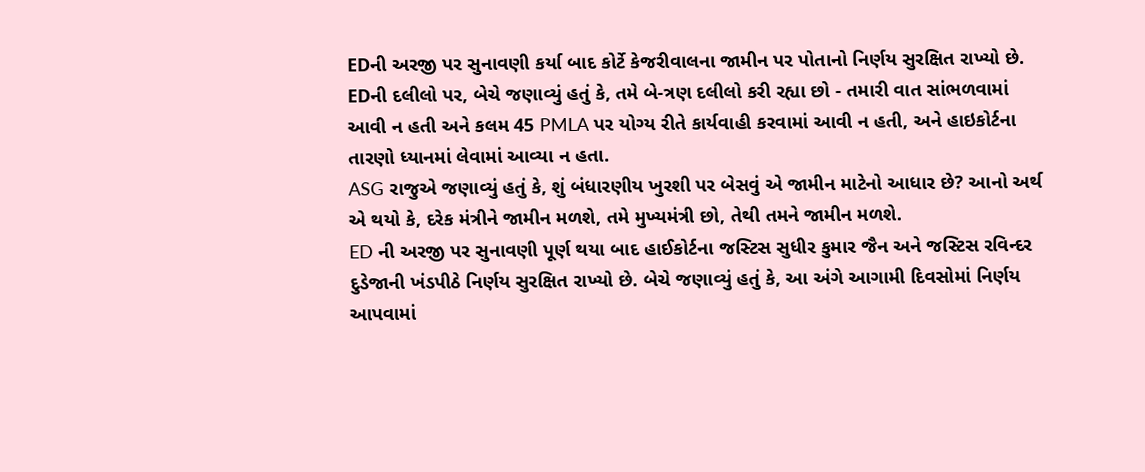EDની અરજી પર સુનાવણી કર્યા બાદ કોર્ટે કેજરીવાલના જામીન પર પોતાનો નિર્ણય સુરક્ષિત રાખ્યો છે. EDની દલીલો પર, બેચે જણાવ્યું હતું કે, તમે બે-ત્રણ દલીલો કરી રહ્યા છો - તમારી વાત સાંભળવામાં આવી ન હતી અને કલમ 45 PMLA પર યોગ્ય રીતે કાર્યવાહી કરવામાં આવી ન હતી, અને હાઇકોર્ટના તારણો ધ્યાનમાં લેવામાં આવ્યા ન હતા.
ASG રાજુએ જણાવ્યું હતું કે, શું બંધારણીય ખુરશી પર બેસવું એ જામીન માટેનો આધાર છે? આનો અર્થ એ થયો કે, દરેક મંત્રીને જામીન મળશે, તમે મુખ્યમંત્રી છો, તેથી તમને જામીન મળશે.
ED ની અરજી પર સુનાવણી પૂર્ણ થયા બાદ હાઈકોર્ટના જસ્ટિસ સુધીર કુમાર જૈન અને જસ્ટિસ રવિન્દર દુડેજાની ખંડપીઠે નિર્ણય સુરક્ષિત રાખ્યો છે. બેચે જણાવ્યું હતું કે, આ અંગે આગામી દિવસોમાં નિર્ણય આપવામાં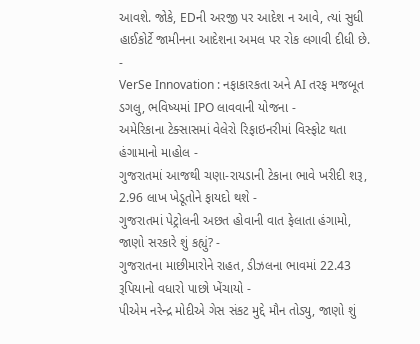આવશે. જોકે, EDની અરજી પર આદેશ ન આવે, ત્યાં સુધી હાઈકોર્ટે જામીનના આદેશના અમલ પર રોક લગાવી દીધી છે.
-
VerSe Innovation : નફાકારકતા અને AI તરફ મજબૂત ડગલુ, ભવિષ્યમાં IPO લાવવાની યોજના -
અમેરિકાના ટેક્સાસમાં વેલેરો રિફાઇનરીમાં વિસ્ફોટ થતા હંગામાનો માહોલ -
ગુજરાતમાં આજથી ચણા-રાયડાની ટેકાના ભાવે ખરીદી શરૂ, 2.96 લાખ ખેડૂતોને ફાયદો થશે -
ગુજરાતમાં પેટ્રોલની અછત હોવાની વાત ફેલાતા હંગામો, જાણો સરકારે શું કહ્યું? -
ગુજરાતના માછીમારોને રાહત, ડીઝલના ભાવમાં 22.43 રૂપિયાનો વધારો પાછો ખેંચાયો -
પીએમ નરેન્દ્ર મોદીએ ગેસ સંકટ મુદ્દે મૌન તોડ્યુ, જાણો શું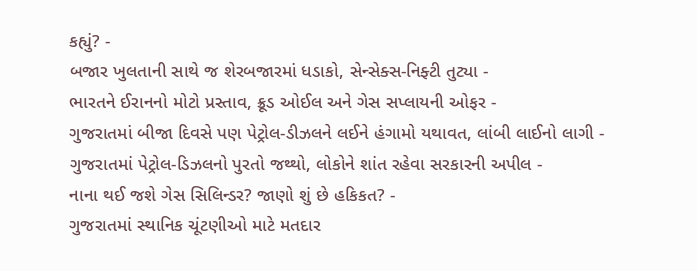કહ્યું? -
બજાર ખુલતાની સાથે જ શેરબજારમાં ધડાકો, સેન્સેક્સ-નિફ્ટી તુટ્યા -
ભારતને ઈરાનનો મોટો પ્રસ્તાવ, ક્રૂડ ઓઈલ અને ગેસ સપ્લાયની ઓફર -
ગુજરાતમાં બીજા દિવસે પણ પેટ્રોલ-ડીઝલને લઈને હંગામો યથાવત, લાંબી લાઈનો લાગી -
ગુજરાતમાં પેટ્રોલ-ડિઝલનો પુરતો જથ્થો, લોકોને શાંત રહેવા સરકારની અપીલ -
નાના થઈ જશે ગેસ સિલિન્ડર? જાણો શું છે હકિકત? -
ગુજરાતમાં સ્થાનિક ચૂંટણીઓ માટે મતદાર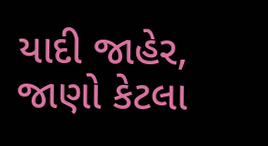યાદી જાહેર, જાણો કેટલા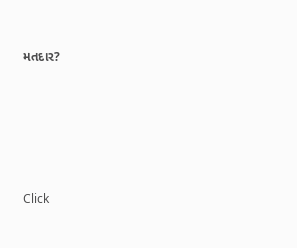મતદાર?






Click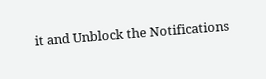it and Unblock the Notifications